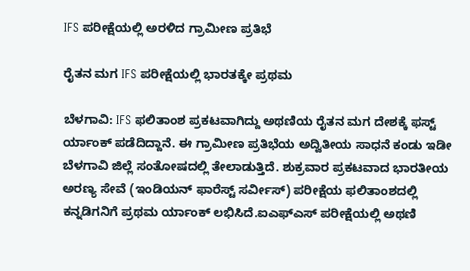IFS ಪರೀಕ್ಷೆಯಲ್ಲಿ ಅರಳಿದ ಗ್ರಾಮೀಣ ಪ್ರತಿಭೆ

ರೈತನ ಮಗ IFS ಪರೀಕ್ಷೆಯಲ್ಲಿ ಭಾರತಕ್ಕೇ ಪ್ರಥಮ

ಬೆಳಗಾವಿ: IFS ಫಲಿತಾಂಶ ಪ್ರಕಟವಾಗಿದ್ದು ಅಥಣಿಯ ರೈತನ ಮಗ ದೇಶಕ್ಕೆ ಫಸ್ಟ್ ರ್ಯಾಂಕ್ ಪಡೆದಿದ್ದಾನೆ. ಈ ಗ್ರಾಮೀಣ ಪ್ರತಿಭೆಯ ಅದ್ವಿತೀಯ ಸಾಧನೆ ಕಂಡು ಇಡೀ ಬೆಳಗಾವಿ ಜಿಲ್ಲೆ ಸಂತೋಷದಲ್ಲಿ ತೇಲಾಡುತ್ತಿದೆ. ಶುಕ್ರವಾರ ಪ್ರಕಟವಾದ ಭಾರತೀಯ ಅರಣ್ಯ ಸೇವೆ (ಇಂಡಿಯನ್ ಫಾರೆಸ್ಟ್ ಸರ್ವೀಸ್) ಪರೀಕ್ಷೆಯ ಫಲಿತಾಂಶದಲ್ಲಿ ಕನ್ನಡಿಗನಿಗೆ ಪ್ರಥಮ ರ್ಯಾಂಕ್ ಲಭಿಸಿದೆ.ಐಎಫ್ಎಸ್ ಪರೀಕ್ಷೆಯಲ್ಲಿ ಅಥಣಿ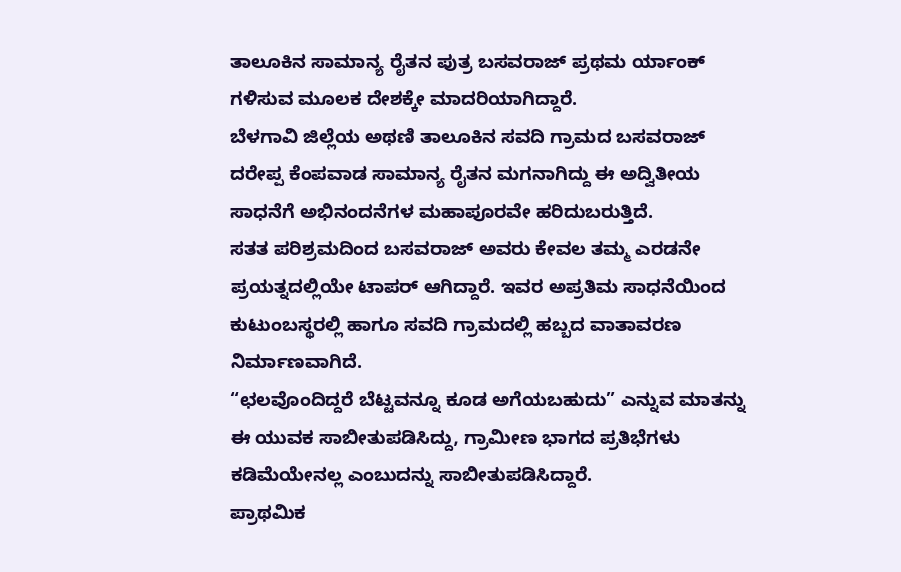ತಾಲೂಕಿನ ಸಾಮಾನ್ಯ ರೈತನ ಪುತ್ರ ಬಸವರಾಜ್ ಪ್ರಥಮ ರ್ಯಾಂಕ್ ಗಳಿಸುವ ಮೂಲಕ ದೇಶಕ್ಕೇ ಮಾದರಿಯಾಗಿದ್ದಾರೆ.
ಬೆಳಗಾವಿ ಜಿಲ್ಲೆಯ ಅಥಣಿ ತಾಲೂಕಿನ ಸವದಿ ಗ್ರಾಮದ ಬಸವರಾಜ್ ದರೇಪ್ಪ ಕೆಂಪವಾಡ ಸಾಮಾನ್ಯ ರೈತನ ಮಗನಾಗಿದ್ದು ಈ ಅದ್ವಿತೀಯ ಸಾಧನೆಗೆ ಅಭಿನಂದನೆಗಳ ಮಹಾಪೂರವೇ ಹರಿದುಬರುತ್ತಿದೆ.
ಸತತ ಪರಿಶ್ರಮದಿಂದ ಬಸವರಾಜ್ ಅವರು ಕೇವಲ ತಮ್ಮ ಎರಡನೇ ಪ್ರಯತ್ನದಲ್ಲಿಯೇ ಟಾಪರ್ ಆಗಿದ್ದಾರೆ. ಇವರ ಅಪ್ರತಿಮ ಸಾಧನೆಯಿಂದ ಕುಟುಂಬಸ್ಥರಲ್ಲಿ ಹಾಗೂ ಸವದಿ ಗ್ರಾಮದಲ್ಲಿ ಹಬ್ಬದ ವಾತಾವರಣ ನಿರ್ಮಾಣವಾಗಿದೆ.
“ಛಲವೊಂದಿದ್ದರೆ ಬೆಟ್ಟವನ್ನೂ ಕೂಡ ಅಗೆಯಬಹುದು” ಎನ್ನುವ ಮಾತನ್ನು ಈ ಯುವಕ ಸಾಬೀತುಪಡಿಸಿದ್ದು, ಗ್ರಾಮೀಣ ಭಾಗದ ಪ್ರತಿಭೆಗಳು ಕಡಿಮೆಯೇನಲ್ಲ ಎಂಬುದನ್ನು ಸಾಬೀತುಪಡಿಸಿದ್ದಾರೆ.
ಪ್ರಾಥಮಿಕ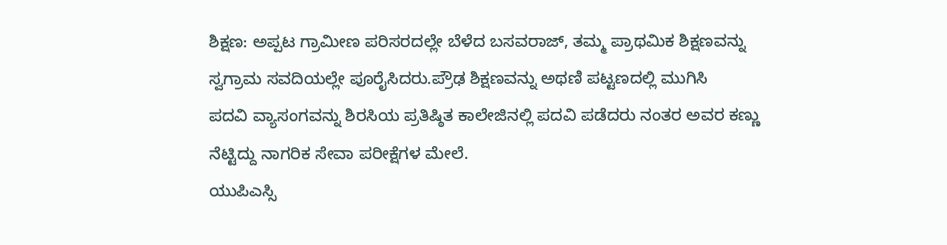ಶಿಕ್ಷಣ: ಅಪ್ಪಟ ಗ್ರಾಮೀಣ ಪರಿಸರದಲ್ಲೇ ಬೆಳೆದ ಬಸವರಾಜ್, ತಮ್ಮ ಪ್ರಾಥಮಿಕ ಶಿಕ್ಷಣವನ್ನು ಸ್ವಗ್ರಾಮ ಸವದಿಯಲ್ಲೇ ಪೂರೈಸಿದರು.ಪ್ರೌಢ ಶಿಕ್ಷಣವನ್ನು ಅಥಣಿ ಪಟ್ಟಣದಲ್ಲಿ ಮುಗಿಸಿ
ಪದವಿ ವ್ಯಾಸಂಗವನ್ನು ಶಿರಸಿಯ ಪ್ರತಿಷ್ಠಿತ ಕಾಲೇಜಿನಲ್ಲಿ ಪದವಿ ಪಡೆದರು ನಂತರ ಅವರ ಕಣ್ಣು ನೆಟ್ಟಿದ್ದು ನಾಗರಿಕ ಸೇವಾ ಪರೀಕ್ಷೆಗಳ ಮೇಲೆ.
ಯುಪಿಎಸ್ಸಿ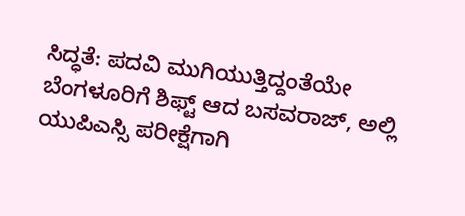ಸಿದ್ಧತೆ: ಪದವಿ ಮುಗಿಯುತ್ತಿದ್ದಂತೆಯೇ ಬೆಂಗಳೂರಿಗೆ ಶಿಫ್ಟ್ ಆದ ಬಸವರಾಜ್, ಅಲ್ಲಿ ಯುಪಿಎಸ್ಸಿ ಪರೀಕ್ಷೆಗಾಗಿ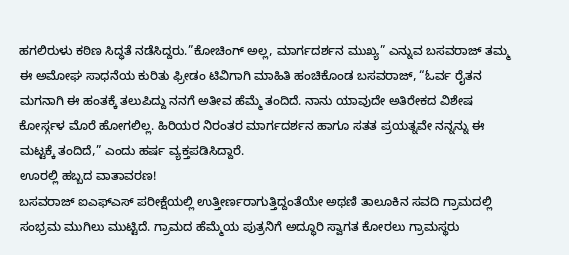ಹಗಲಿರುಳು ಕಠಿಣ ಸಿದ್ಧತೆ ನಡೆಸಿದ್ದರು.”ಕೋಚಿಂಗ್ ಅಲ್ಲ, ಮಾರ್ಗದರ್ಶನ ಮುಖ್ಯ” ಎನ್ನುವ ಬಸವರಾಜ್ ತಮ್ಮ ಈ ಅಮೋಘ ಸಾಧನೆಯ ಕುರಿತು ಫ್ರೀಡಂ ಟಿವಿಗಾಗಿ ಮಾಹಿತಿ ಹಂಚಿಕೊಂಡ ಬಸವರಾಜ್, “ಓರ್ವ ರೈತನ ಮಗನಾಗಿ ಈ ಹಂತಕ್ಕೆ ತಲುಪಿದ್ದು ನನಗೆ ಅತೀವ ಹೆಮ್ಮೆ ತಂದಿದೆ. ನಾನು ಯಾವುದೇ ಅತಿರೇಕದ ವಿಶೇಷ ಕೋರ್ಸ್ಗಳ ಮೊರೆ ಹೋಗಲಿಲ್ಲ. ಹಿರಿಯರ ನಿರಂತರ ಮಾರ್ಗದರ್ಶನ ಹಾಗೂ ಸತತ ಪ್ರಯತ್ನವೇ ನನ್ನನ್ನು ಈ ಮಟ್ಟಕ್ಕೆ ತಂದಿದೆ,” ಎಂದು ಹರ್ಷ ವ್ಯಕ್ತಪಡಿಸಿದ್ದಾರೆ.
ಊರಲ್ಲಿ ಹಬ್ಬದ ವಾತಾವರಣ!
ಬಸವರಾಜ್ ಐಎಫ್ಎಸ್ ಪರೀಕ್ಷೆಯಲ್ಲಿ ಉತ್ತೀರ್ಣರಾಗುತ್ತಿದ್ದಂತೆಯೇ ಅಥಣಿ ತಾಲೂಕಿನ ಸವದಿ ಗ್ರಾಮದಲ್ಲಿ ಸಂಭ್ರಮ ಮುಗಿಲು ಮುಟ್ಟಿದೆ. ಗ್ರಾಮದ ಹೆಮ್ಮೆಯ ಪುತ್ರನಿಗೆ ಅದ್ಧೂರಿ ಸ್ವಾಗತ ಕೋರಲು ಗ್ರಾಮಸ್ಥರು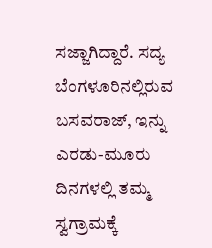ಸಜ್ಜಾಗಿದ್ದಾರೆ. ಸದ್ಯ ಬೆಂಗಳೂರಿನಲ್ಲಿರುವ ಬಸವರಾಜ್, ಇನ್ನು ಎರಡು-ಮೂರು ದಿನಗಳಲ್ಲಿ ತಮ್ಮ ಸ್ವಗ್ರಾಮಕ್ಕೆ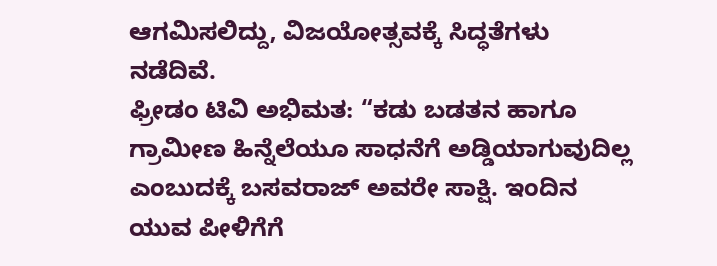ಆಗಮಿಸಲಿದ್ದು, ವಿಜಯೋತ್ಸವಕ್ಕೆ ಸಿದ್ಧತೆಗಳು ನಡೆದಿವೆ.
ಫ್ರೀಡಂ ಟಿವಿ ಅಭಿಮತ: “ಕಡು ಬಡತನ ಹಾಗೂ ಗ್ರಾಮೀಣ ಹಿನ್ನೆಲೆಯೂ ಸಾಧನೆಗೆ ಅಡ್ಡಿಯಾಗುವುದಿಲ್ಲ ಎಂಬುದಕ್ಕೆ ಬಸವರಾಜ್ ಅವರೇ ಸಾಕ್ಷಿ. ಇಂದಿನ ಯುವ ಪೀಳಿಗೆಗೆ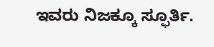ಇವರು ನಿಜಕ್ಕೂ ಸ್ಫೂರ್ತಿ.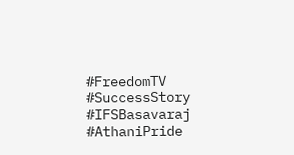#FreedomTV #SuccessStory #IFSBasavaraj #AthaniPride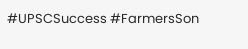#UPSCSuccess #FarmersSon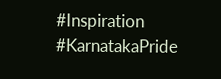#Inspiration #KarnatakaPride